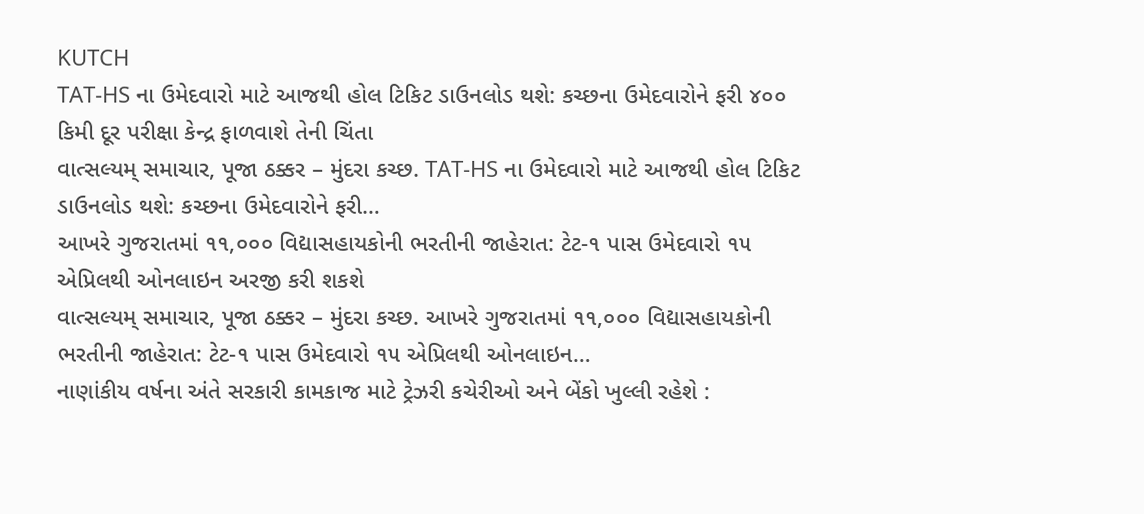KUTCH
TAT-HS ના ઉમેદવારો માટે આજથી હોલ ટિકિટ ડાઉનલોડ થશે: કચ્છના ઉમેદવારોને ફરી ૪૦૦ કિમી દૂર પરીક્ષા કેન્દ્ર ફાળવાશે તેની ચિંતા
વાત્સલ્યમ્ સમાચાર, પૂજા ઠક્કર – મુંદરા કચ્છ. TAT-HS ના ઉમેદવારો માટે આજથી હોલ ટિકિટ ડાઉનલોડ થશે: કચ્છના ઉમેદવારોને ફરી…
આખરે ગુજરાતમાં ૧૧,૦૦૦ વિદ્યાસહાયકોની ભરતીની જાહેરાત: ટેટ-૧ પાસ ઉમેદવારો ૧૫ એપ્રિલથી ઓનલાઇન અરજી કરી શકશે
વાત્સલ્યમ્ સમાચાર, પૂજા ઠક્કર – મુંદરા કચ્છ. આખરે ગુજરાતમાં ૧૧,૦૦૦ વિદ્યાસહાયકોની ભરતીની જાહેરાત: ટેટ-૧ પાસ ઉમેદવારો ૧૫ એપ્રિલથી ઓનલાઇન…
નાણાંકીય વર્ષના અંતે સરકારી કામકાજ માટે ટ્રેઝરી કચેરીઓ અને બેંકો ખુલ્લી રહેશે :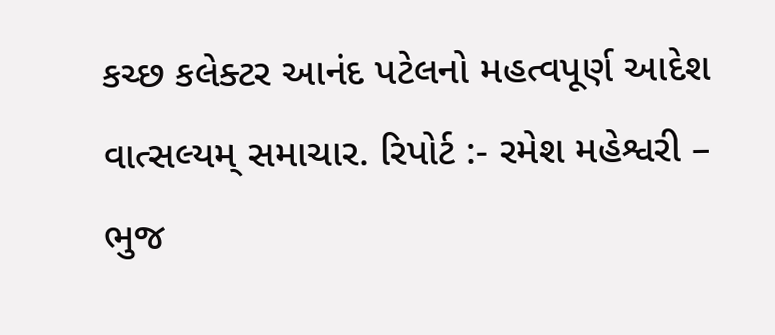કચ્છ કલેક્ટર આનંદ પટેલનો મહત્વપૂર્ણ આદેશ
વાત્સલ્યમ્ સમાચાર. રિપોર્ટ :- રમેશ મહેશ્વરી – ભુજ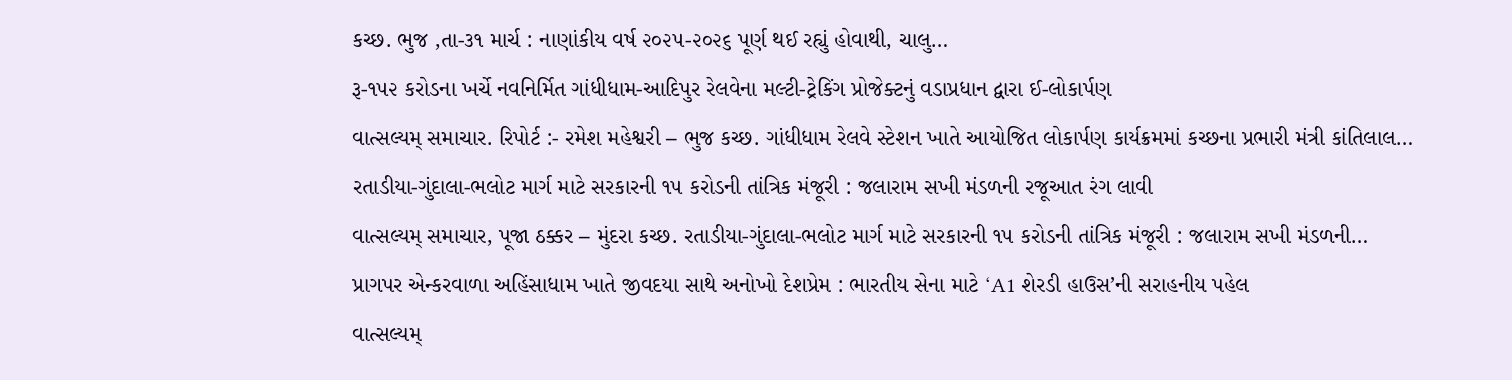કચ્છ. ભુજ ,તા-૩૧ માર્ચ : નાણાંકીય વર્ષ ૨૦૨૫-૨૦૨૬ પૂર્ણ થઈ રહ્યું હોવાથી, ચાલુ…
રૂ-૧૫૨ કરોડના ખર્ચે નવનિર્મિત ગાંધીધામ-આદિપુર રેલવેના મલ્ટી-ટ્રેકિંગ પ્રોજેક્ટનું વડાપ્રધાન દ્વારા ઈ-લોકાર્પણ
વાત્સલ્યમ્ સમાચાર. રિપોર્ટ :- રમેશ મહેશ્વરી – ભુજ કચ્છ. ગાંધીધામ રેલવે સ્ટેશન ખાતે આયોજિત લોકાર્પણ કાર્યક્રમમાં કચ્છના પ્રભારી મંત્રી કાંતિલાલ…
રતાડીયા-ગુંદાલા-ભલોટ માર્ગ માટે સરકારની ૧૫ કરોડની તાંત્રિક મંજૂરી : જલારામ સખી મંડળની રજૂઆત રંગ લાવી
વાત્સલ્યમ્ સમાચાર, પૂજા ઠક્કર – મુંદરા કચ્છ. રતાડીયા-ગુંદાલા-ભલોટ માર્ગ માટે સરકારની ૧૫ કરોડની તાંત્રિક મંજૂરી : જલારામ સખી મંડળની…
પ્રાગપર એન્કરવાળા અહિંસાધામ ખાતે જીવદયા સાથે અનોખો દેશપ્રેમ : ભારતીય સેના માટે ‘A1 શેરડી હાઉસ’ની સરાહનીય પહેલ
વાત્સલ્યમ્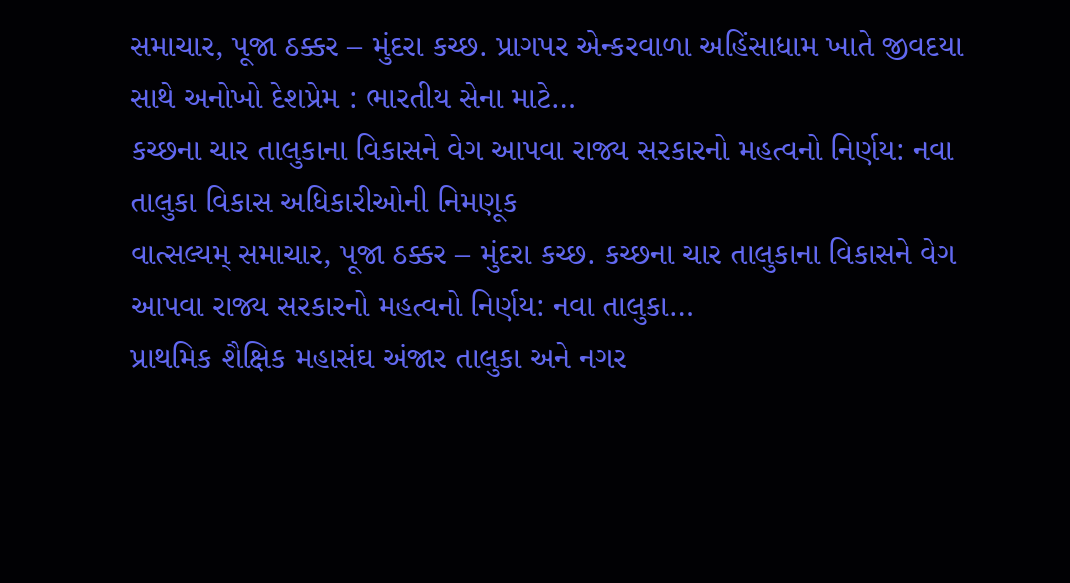સમાચાર, પૂજા ઠક્કર – મુંદરા કચ્છ. પ્રાગપર એન્કરવાળા અહિંસાધામ ખાતે જીવદયા સાથે અનોખો દેશપ્રેમ : ભારતીય સેના માટે…
કચ્છના ચાર તાલુકાના વિકાસને વેગ આપવા રાજ્ય સરકારનો મહત્વનો નિર્ણય: નવા તાલુકા વિકાસ અધિકારીઓની નિમણૂક
વાત્સલ્યમ્ સમાચાર, પૂજા ઠક્કર – મુંદરા કચ્છ. કચ્છના ચાર તાલુકાના વિકાસને વેગ આપવા રાજ્ય સરકારનો મહત્વનો નિર્ણય: નવા તાલુકા…
પ્રાથમિક શૈક્ષિક મહાસંઘ અંજાર તાલુકા અને નગર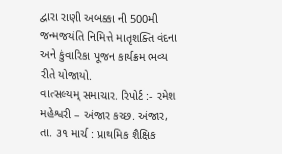દ્વારા રાણી અબક્કા ની 500મી જન્મજયંતિ નિમિત્તે માતૃશક્તિ વંદના અને કુંવારિકા પૂજન કાર્યક્રમ ભવ્ય રીતે યોજાયો.
વાત્સલ્યમ્ સમાચાર. રિપોર્ટ :- રમેશ મહેશ્વરી – અંજાર કચ્છ. અંજાર, તા. ૩૧ માર્ચ : પ્રાથમિક શૈક્ષિક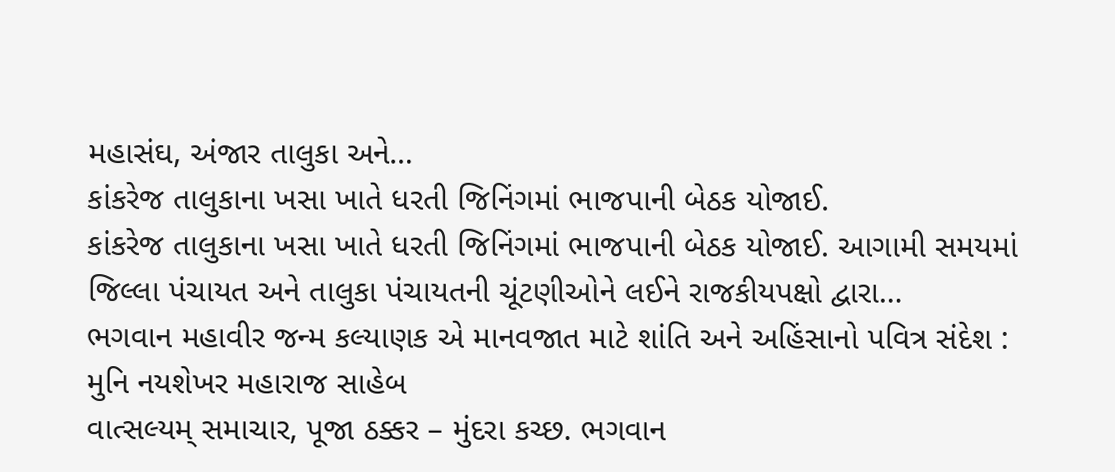મહાસંઘ, અંજાર તાલુકા અને…
કાંકરેજ તાલુકાના ખસા ખાતે ધરતી જિનિંગમાં ભાજપાની બેઠક યોજાઈ.
કાંકરેજ તાલુકાના ખસા ખાતે ધરતી જિનિંગમાં ભાજપાની બેઠક યોજાઈ. આગામી સમયમાં જિલ્લા પંચાયત અને તાલુકા પંચાયતની ચૂંટણીઓને લઈને રાજકીયપક્ષો દ્વારા…
ભગવાન મહાવીર જન્મ કલ્યાણક એ માનવજાત માટે શાંતિ અને અહિંસાનો પવિત્ર સંદેશ : મુનિ નયશેખર મહારાજ સાહેબ
વાત્સલ્યમ્ સમાચાર, પૂજા ઠક્કર – મુંદરા કચ્છ. ભગવાન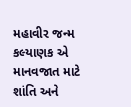મહાવીર જન્મ કલ્યાણક એ માનવજાત માટે શાંતિ અને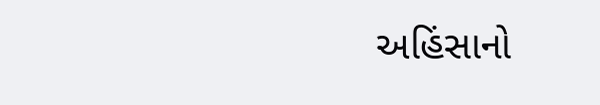અહિંસાનો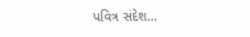પવિત્ર સંદેશ…